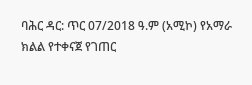ባሕር ዳር: ጥር 07/2018 ዓ.ም (አሚኮ) የአማራ ክልል የተቀናጀ የገጠር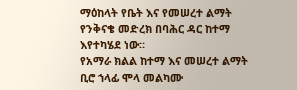ማዕከላት የቤት እና የመሠረተ ልማት የንቅናቄ መድረክ በባሕር ዳር ከተማ እየተካሄደ ነው።
የአማራ ክልል ከተማ እና መሠረተ ልማት ቢሮ ኀላፊ ሞላ መልካሙ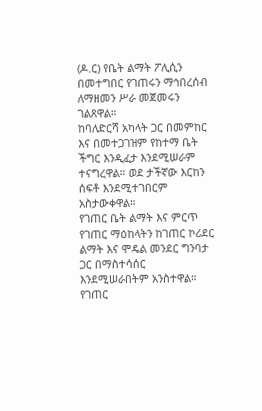(ዶ.ር) የቤት ልማት ፖሊሲን በመተግበር የገጠሩን ማኅበረሰብ ለማዘመን ሥራ መጀመሩን ገልጸዋል።
ከባለድርሻ አካላት ጋር በመምከር እና በመተጋገዝም የከተማ ቤት ችግር እንዲፈታ እንደሚሠራም ተናግረዋል። ወደ ታችኛው እርከን ሰፍቶ እንደሚተገበርም አስታውቀዋል።
የገጠር ቤት ልማት እና ምርጥ የገጠር ማዕከላትን ከገጠር ኮሪደር ልማት እና ሞዴል መንደር ግንባታ ጋር በማስተሳሰር እንደሚሠራበትም አንስተዋል።
የገጠር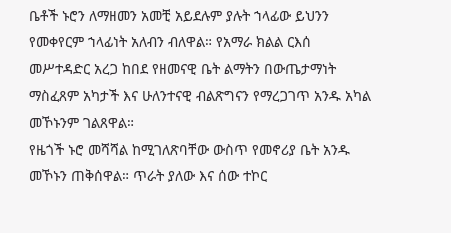ቤቶች ኑሮን ለማዘመን አመቺ አይደሉም ያሉት ኀላፊው ይህንን የመቀየርም ኀላፊነት አለብን ብለዋል። የአማራ ክልል ርእሰ መሥተዳድር አረጋ ከበደ የዘመናዊ ቤት ልማትን በውጤታማነት ማስፈጸም አካታች እና ሁለንተናዊ ብልጽግናን የማረጋገጥ አንዱ አካል መኾኑንም ገልጸዋል።
የዜጎች ኑሮ መሻሻል ከሚገለጽባቸው ውስጥ የመኖሪያ ቤት አንዱ መኾኑን ጠቅሰዋል። ጥራት ያለው እና ሰው ተኮር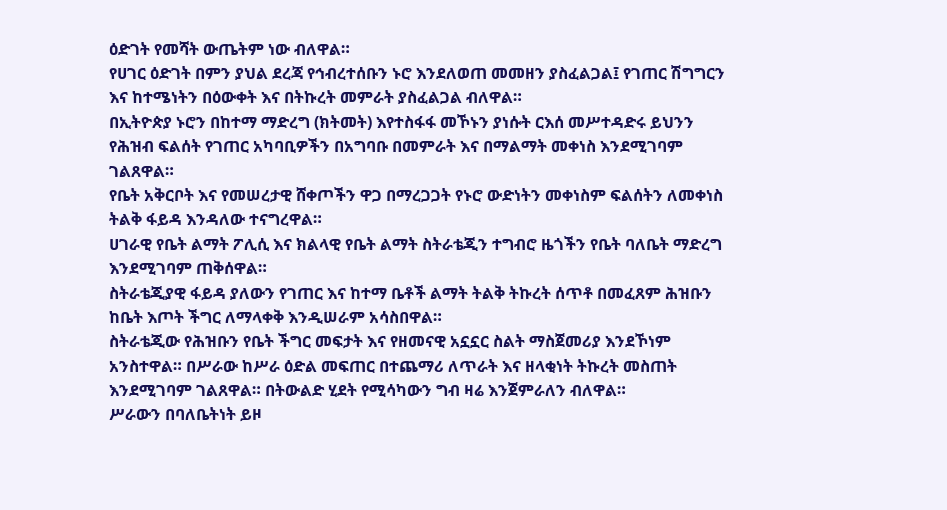ዕድገት የመሻት ውጤትም ነው ብለዋል።
የሀገር ዕድገት በምን ያህል ደረጃ የኅብረተሰቡን ኑሮ እንደለወጠ መመዘን ያስፈልጋል፤ የገጠር ሽግግርን እና ከተሜነትን በዕውቀት እና በትኩረት መምራት ያስፈልጋል ብለዋል።
በኢትዮጵያ ኑሮን በከተማ ማድረግ (ክትመት) እየተስፋፋ መኾኑን ያነሱት ርእሰ መሥተዳድሩ ይህንን የሕዝብ ፍልሰት የገጠር አካባቢዎችን በአግባቡ በመምራት እና በማልማት መቀነስ እንደሚገባም ገልጸዋል።
የቤት አቅርቦት እና የመሠረታዊ ሸቀጦችን ዋጋ በማረጋጋት የኑሮ ውድነትን መቀነስም ፍልሰትን ለመቀነስ ትልቅ ፋይዳ እንዳለው ተናግረዋል።
ሀገራዊ የቤት ልማት ፖሊሲ እና ክልላዊ የቤት ልማት ስትራቴጂን ተግብሮ ዜጎችን የቤት ባለቤት ማድረግ እንደሚገባም ጠቅሰዋል።
ስትራቴጂያዊ ፋይዳ ያለውን የገጠር እና ከተማ ቤቶች ልማት ትልቅ ትኩረት ሰጥቶ በመፈጸም ሕዝቡን ከቤት እጦት ችግር ለማላቀቅ እንዲሠራም አሳስበዋል።
ስትራቴጂው የሕዝቡን የቤት ችግር መፍታት እና የዘመናዊ አኗኗር ስልት ማስጀመሪያ እንደኾነም አንስተዋል። በሥራው ከሥራ ዕድል መፍጠር በተጨማሪ ለጥራት እና ዘላቂነት ትኩረት መስጠት እንደሚገባም ገልጸዋል። በትውልድ ሂደት የሚሳካውን ግብ ዛሬ እንጀምራለን ብለዋል።
ሥራውን በባለቤትነት ይዞ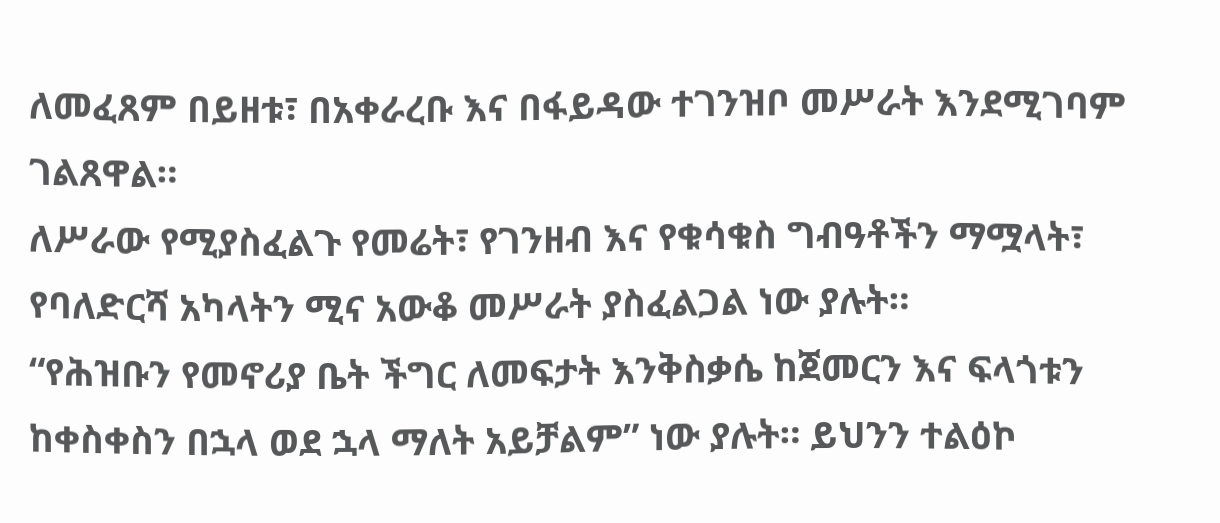ለመፈጸም በይዘቱ፣ በአቀራረቡ እና በፋይዳው ተገንዝቦ መሥራት እንደሚገባም ገልጸዋል።
ለሥራው የሚያስፈልጉ የመሬት፣ የገንዘብ እና የቁሳቁስ ግብዓቶችን ማሟላት፣ የባለድርሻ አካላትን ሚና አውቆ መሥራት ያስፈልጋል ነው ያሉት።
“የሕዝቡን የመኖሪያ ቤት ችግር ለመፍታት እንቅስቃሴ ከጀመርን እና ፍላጎቱን ከቀስቀስን በኋላ ወደ ኋላ ማለት አይቻልም” ነው ያሉት። ይህንን ተልዕኮ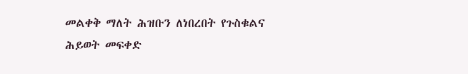መልቀቅ ማለት ሕዝቡን ለነበረበት የጉስቁልና ሕይወት መፍቀድ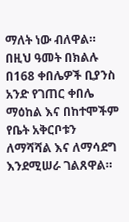ማለት ነው ብለዋል።
በዚህ ዓመት በክልሉ በ168 ቀበሌዎች ቢያንስ አንድ የገጠር ቀበሌ ማዕከል እና በከተሞችም የቤት አቅርቦቱን ለማሻሻል እና ለማሳደግ እንደሚሠራ ገልጸዋል።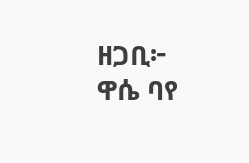ዘጋቢ፦ ዋሴ ባየ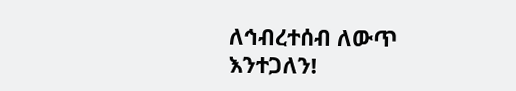ለኅብረተሰብ ለውጥ እንተጋለን!